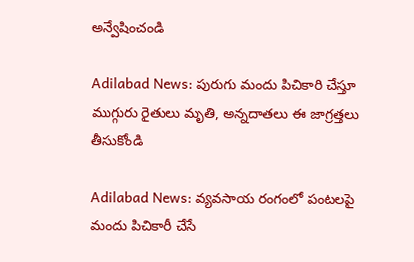అన్వేషించండి

Adilabad News: పురుగు మందు పిచికారి చేస్తూ ముగ్గురు రైతులు మృతి, అన్నదాతలు ఈ జాగ్రత్తలు తీసుకోండి

Adilabad News: వ్యవసాయ రంగంలో పంటలపై మందు పిచికారీ చేసే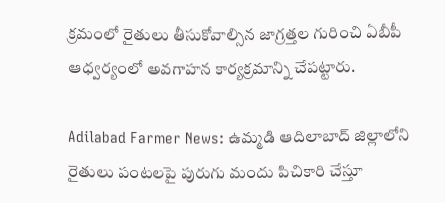క్రమంలో రైతులు తీసుకోవాల్సిన జాగ్రత్తల గురించి ఏబీపీ ఆధ్వర్యంలో అవగాహన కార్యక్రమాన్ని చేపట్టారు.

Adilabad Farmer News: ఉమ్మడి ఆదిలాబాద్ జిల్లాలోని రైతులు పంటలపై పురుగు మందు పిచికారి చేస్తూ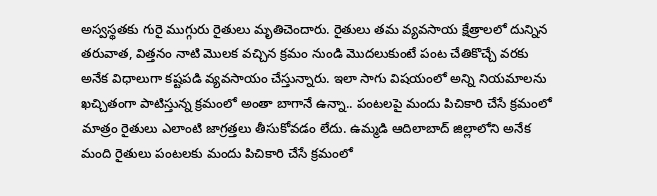అస్వస్థతకు గురై ముగ్గురు రైతులు మృతిచెందారు. రైతులు తమ వ్యవసాయ క్షేత్రాలలో దున్నిన తరువాత, విత్తనం నాటి మొలక వచ్చిన క్రమం నుండి మొదలుకుంటే పంట చేతికొచ్చే వరకు అనేక విధాలుగా కష్టపడి వ్యవసాయం చేస్తున్నారు. ఇలా సాగు విషయంలో అన్ని నియమాలను ఖచ్చితంగా పాటిస్తున్న క్రమంలో అంతా బాగానే ఉన్నా.. పంటలపై మందు పిచికారి చేసే క్రమంలో మాత్రం రైతులు ఎలాంటి జాగ్రత్తలు తీసుకోవడం లేదు. ఉమ్మడి ఆదిలాబాద్ జిల్లాలోని అనేక మంది రైతులు పంటలకు మందు పిచికారి చేసే క్రమంలో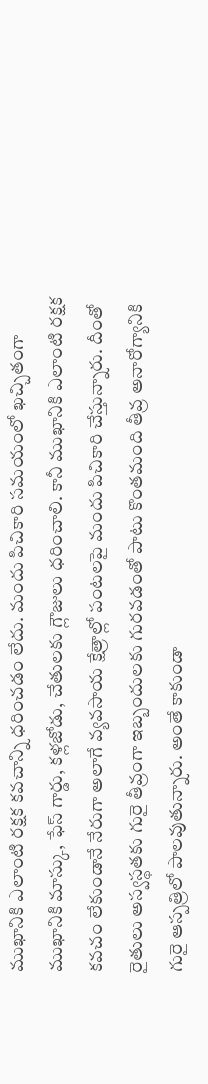ముఖానికి ఎలాంటి రక్షక కవచాన్ని ధరించడం లేదు. మందు పిచికారి సమయంలో ఖచ్చితంగా ముఖానికి మాస్కు, ఫేస్ గార్డు, కళ్లజోడు, చేతులకు గ్లౌజులు ధరించాలి. కానీ ముఖానికి ఎలాంటి రక్షక కవచం లేకుండానే నేరుగా అలాగే వ్యవసాయ క్షేత్రాల్లో పంటలపై మందు పిచికారి చేస్తున్నారు. దీంతో రైతులు అస్వస్థతకు గురై తీవ్రంగా ఇబ్బందులకు గురవడంతో పాటు కొంతమంది తీవ్ర అనారోగ్యానికి గురై ఆస్పత్రిలో పాలవుతున్నారు. అంతే కాకుండా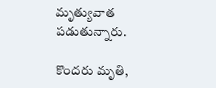మృత్యువాత పడుతున్నారు.

కొందరు మృతి,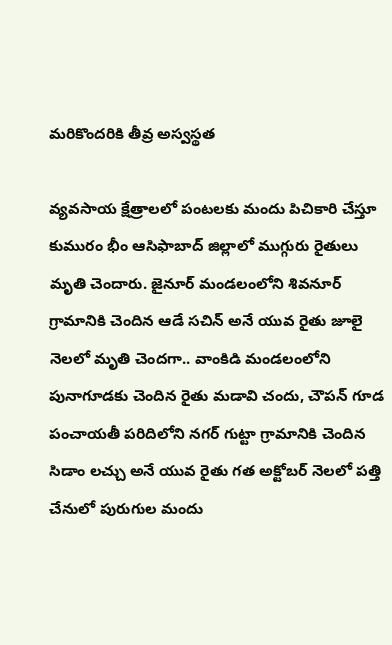మరికొందరికి తీవ్ర అస్వస్థత

వ్యవసాయ క్షేత్రాలలో పంటలకు మందు పిచికారి చేస్తూ కుమురం భీం ఆసిఫాబాద్‌ జిల్లాలో ముగ్గురు రైతులు మృతి చెందారు. జైనూర్ మండలంలోని శివనూర్ గ్రామానికి చెందిన ఆడే సచిన్ అనే యువ రైతు జూలై నెలలో మృతి చెందగా.. వాంకిడి మండలంలోని పునాగూడకు చెందిన రైతు మడావి చందు, చౌపన్ గూడ పంచాయతీ పరిదిలోని నగర్ గుట్టా గ్రామానికి చెందిన సిడాం లచ్చు అనే యువ రైతు గత అక్టోబర్ నెలలో పత్తి చేనులో పురుగుల మందు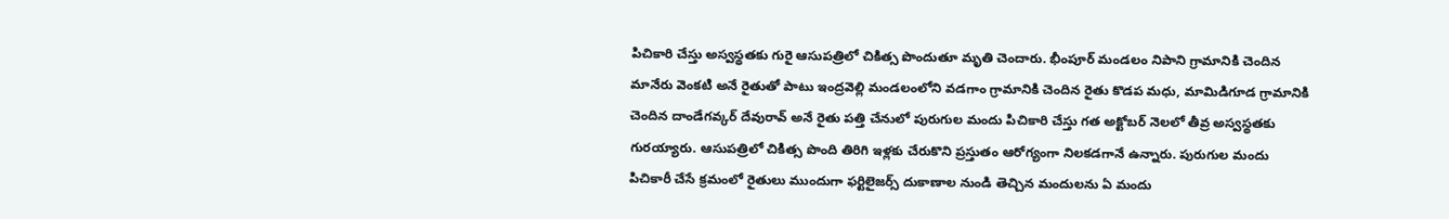పిచికారి చేస్తు అస్వస్థతకు గురై ఆసుపత్రిలో చికిత్స పొందుతూ మృతి చెందారు. భీంపూర్ మండలం నిపాని గ్రామానికి చెందిన మానేరు వెంకటి అనే రైతుతో పాటు ఇంద్రవెల్లి మండలంలోని వడగాం గ్రామానికి చెందిన రైతు కొడప మధు, మామిడిగూడ గ్రామానికి చెందిన దాండేగవ్కర్ దేవురావ్ అనే రైతు పత్తి చేనులో పురుగుల మందు పిచికారి చేస్తు గత అక్టోబర్ నెలలో తీవ్ర అస్వస్థతకు గురయ్యారు. ఆసుపత్రిలో చికిత్స పొంది తిరిగి ఇళ్లకు చేరుకొని ప్రస్తుతం ఆరోగ్యంగా నిలకడగానే ఉన్నారు. పురుగుల మందు పిచికారీ చేసే క్రమంలో రైతులు ముందుగా ఫర్టిలైజర్స్ దుకాణాల నుండి తెచ్చిన మందులను ఏ మందు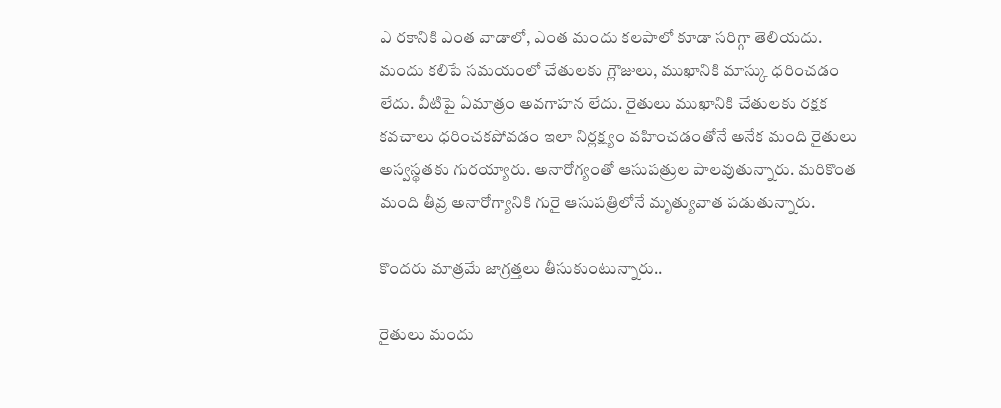ఎ రకానికి ఎంత వాడాలో, ఎంత మందు కలపాలో కూడా సరిగ్గా తెలియదు. మందు కలిపే సమయంలో చేతులకు గ్లౌజులు, ముఖానికి మాస్కు ధరించడం లేదు. వీటిపై ఏమాత్రం అవగాహన లేదు. రైతులు ముఖానికి చేతులకు రక్షక కవచాలు ధరించకపోవడం ఇలా నిర్లక్ష్యం వహించడంతోనే అనేక మంది రైతులు అస్వస్థతకు గురయ్యారు. అనారోగ్యంతో ఆసుపత్రుల పాలవుతున్నారు. మరికొంత మంది తీవ్ర అనారోగ్యానికి గురై ఆసుపత్రిలోనే మృత్యువాత పడుతున్నారు.

కొందరు మాత్రమే జాగ్రత్తలు తీసుకుంటున్నారు..

రైతులు మందు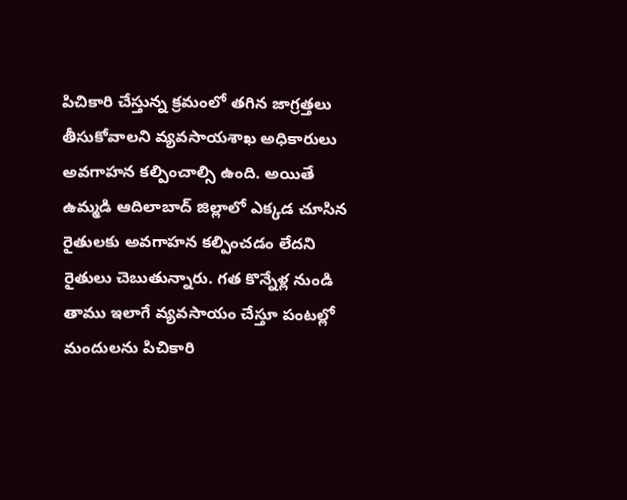పిచికారి చేస్తున్న క్రమంలో తగిన జాగ్రత్తలు తీసుకోవాలని వ్యవసాయశాఖ అధికారులు అవగాహన కల్పించాల్సి ఉంది. అయితే ఉమ్మడి ఆదిలాబాద్ జిల్లాలో ఎక్కడ చూసిన రైతులకు అవగాహన కల్పించడం లేదని రైతులు చెబుతున్నారు. గత కొన్నేళ్ల నుండి తాము ఇలాగే వ్యవసాయం చేస్తూ పంటల్లో మందులను పిచికారి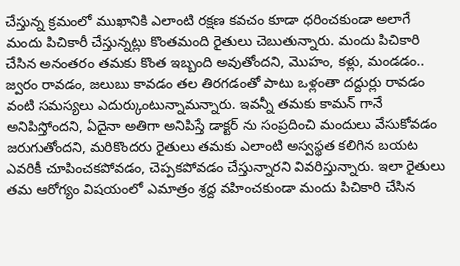చేస్తున్న క్రమంలో ముఖానికి ఎలాంటి రక్షణ కవచం కూడా ధరించకుండా అలాగే మందు పిచికారీ చేస్తున్నట్లు కొంతమంది రైతులు చెబుతున్నారు. మందు పిచికారి చేసిన అనంతరం తమకు కొంత ఇబ్బంది అవుతోందని, మొహం, కళ్లు, మండడం.. జ్వరం రావడం, జలుబు కావడం తల తిరగడంతో పాటు ఒళ్లంతా దద్దుర్లు రావడం వంటి సమస్యలు ఎదుర్కుంటున్నామన్నారు. ఇవన్నీ తమకు కామన్ గానే అనిపిస్తోందని, ఏదైనా అతిగా అనిపిస్తే డాక్టర్ ను సంప్రదించి మందులు వేసుకోవడం జరుగుతోందని, మరికొందరు రైతులు తమకు ఎలాంటి అస్వస్థత కలిగిన బయట ఎవరికీ చూపించకపోవడం, చెప్పకపోవడం చేస్తున్నారని వివరిస్తున్నారు. ఇలా రైతులు తమ ఆరోగ్యం విషయంలో ఎమాత్రం శ్రద్ద వహించకుండా మందు పిచికారి చేసిన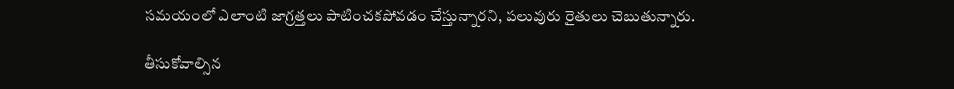సమయంలో ఎలాంటి జాగ్రత్తలు పాటించకపోవడం చేస్తున్నారని, పలువురు రైతులు చెబుతున్నారు.

తీసుకోవాల్సిన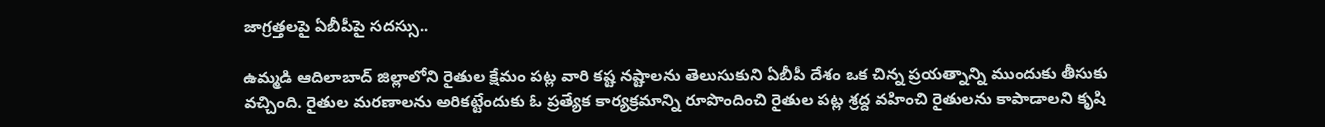జాగ్రత్తలపై ఏబీపీపై సదస్సు..

ఉమ్మడి ఆదిలాబాద్ జిల్లాలోని రైతుల క్షేమం పట్ల వారి కష్ట నష్టాలను తెలుసుకుని ఏబీపీ దేశం ఒక చిన్న ప్రయత్నాన్ని ముందుకు తీసుకు వచ్చింది. రైతుల మరణాలను అరికట్టేందుకు ఓ ప్రత్యేక కార్యక్రమాన్ని రూపొందించి రైతుల పట్ల శ్రద్ద వహించి రైతులను కాపాడాలని కృషి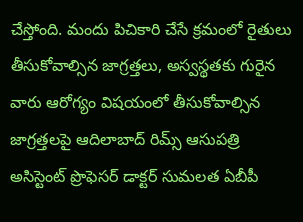చేస్తోంది. మందు పిచికారి చేసే క్రమంలో రైతులు తీసుకోవాల్సిన జాగ్రత్తలు, అస్వస్థతకు గురైన వారు ఆరోగ్యం విషయంలో తీసుకోవాల్సిన జాగ్రత్తలపై ఆదిలాబాద్ రిమ్స్ ఆసుపత్రి అసిస్టెంట్ ప్రొఫెసర్ డాక్టర్ సుమలత ఏబీపీ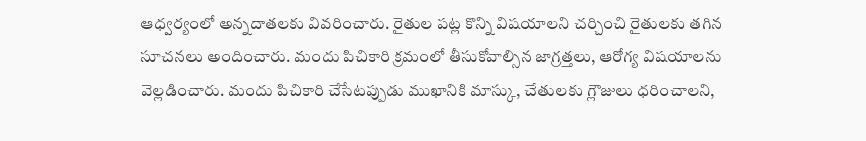ఆధ్వర్యంలో అన్నదాతలకు వివరించారు. రైతుల పట్ల కొన్ని విషయాలని చర్చించి రైతులకు తగిన సూచనలు అందించారు. మందు పిచికారి క్రమంలో తీసుకోవాల్సిన జాగ్రత్తలు, ఆరోగ్య విషయాలను వెల్లడించారు. మందు పిచికారి చేసేటప్పుడు ముఖానికి మాస్కు, చేతులకు గ్లౌజులు ధరించాలని,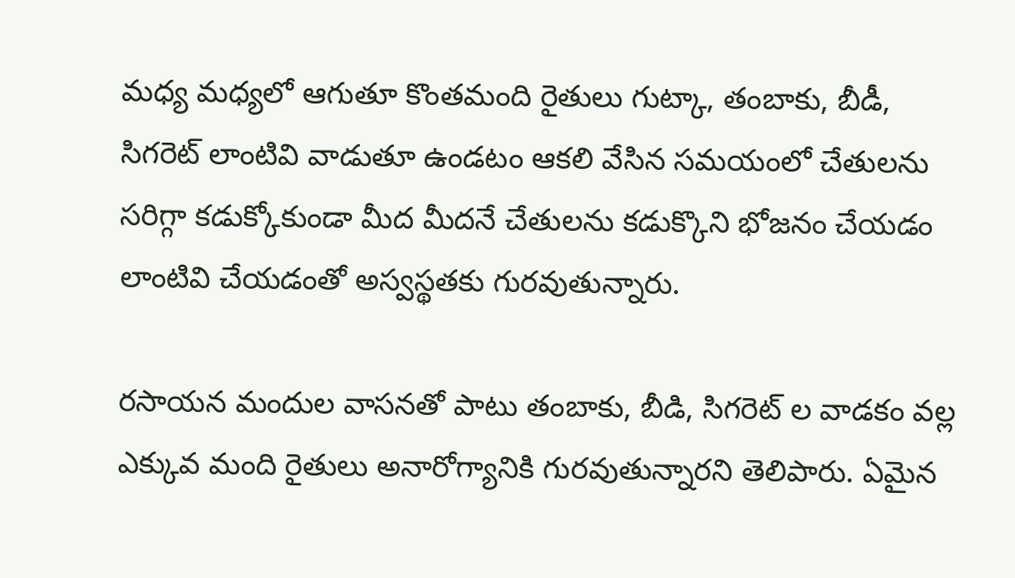మధ్య మధ్యలో ఆగుతూ కొంతమంది రైతులు గుట్కా, తంబాకు, బీడీ, సిగరెట్ లాంటివి వాడుతూ ఉండటం ఆకలి వేసిన సమయంలో చేతులను సరిగ్గా కడుక్కోకుండా మీద మీదనే చేతులను కడుక్కొని భోజనం చేయడం లాంటివి చేయడంతో అస్వస్థతకు గురవుతున్నారు.

రసాయన మందుల వాసనతో పాటు తంబాకు, బీడి, సిగరెట్ ల వాడకం వల్ల ఎక్కువ మంది రైతులు అనారోగ్యానికి గురవుతున్నారని తెలిపారు. ఏమైన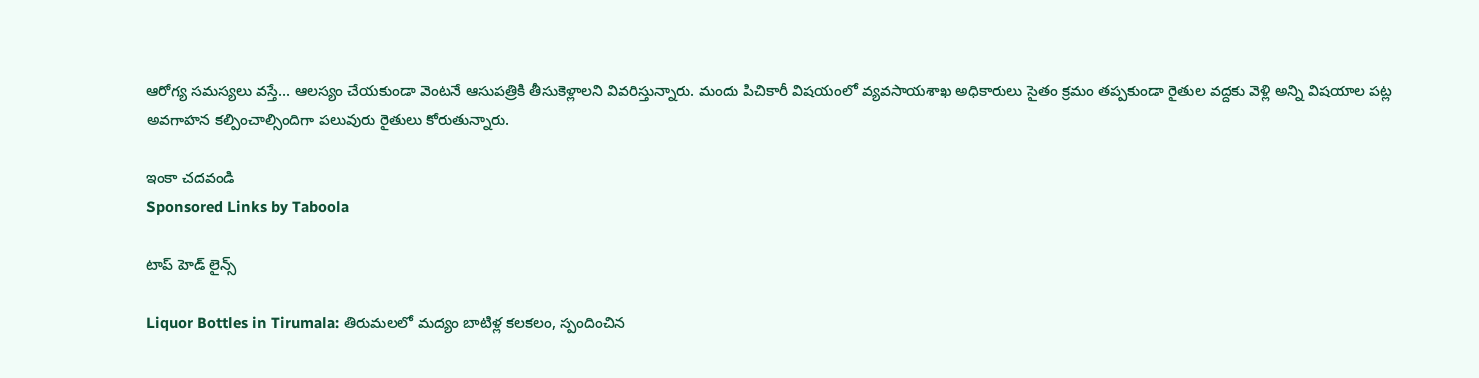ఆరోగ్య సమస్యలు వస్తే... ఆలస్యం చేయకుండా వెంటనే ఆసుపత్రికి తీసుకెళ్లాలని వివరిస్తున్నారు. మందు పిచికారీ విషయంలో వ్యవసాయశాఖ అధికారులు సైతం క్రమం తప్పకుండా రైతుల వద్దకు వెళ్లి అన్ని విషయాల పట్ల అవగాహన కల్పించాల్సిందిగా పలువురు రైతులు కోరుతున్నారు.

ఇంకా చదవండి
Sponsored Links by Taboola

టాప్ హెడ్ లైన్స్

Liquor Bottles in Tirumala: తిరుమలలో మద్యం బాటిళ్ల కలకలం, స్పందించిన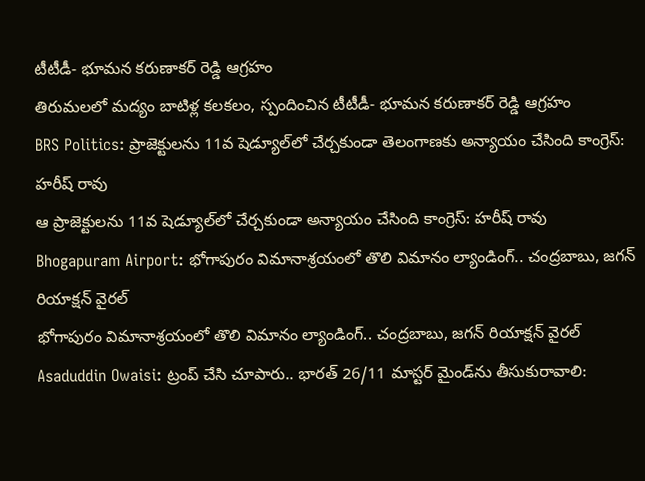టీటీడీ- భూమన కరుణాకర్ రెడ్డి ఆగ్రహం
తిరుమలలో మద్యం బాటిళ్ల కలకలం, స్పందించిన టీటీడీ- భూమన కరుణాకర్ రెడ్డి ఆగ్రహం
BRS Politics: ప్రాజెక్టులను 11వ షెడ్యూల్‌లో చేర్చకుండా తెలంగాణకు అన్యాయం చేసింది కాంగ్రెస్: హరీష్ రావు
ఆ ప్రాజెక్టులను 11వ షెడ్యూల్‌లో చేర్చకుండా అన్యాయం చేసింది కాంగ్రెస్: హరీష్ రావు
Bhogapuram Airport: భోగాపురం విమానాశ్రయంలో తొలి విమానం ల్యాండింగ్.. చంద్రబాబు, జగన్ రియాక్షన్ వైరల్
భోగాపురం విమానాశ్రయంలో తొలి విమానం ల్యాండింగ్.. చంద్రబాబు, జగన్ రియాక్షన్ వైరల్
Asaduddin Owaisi: ట్రంప్ చేసి చూపారు.. భారత్ 26/11 మాస్టర్ మైండ్‌ను తీసుకురావాలి: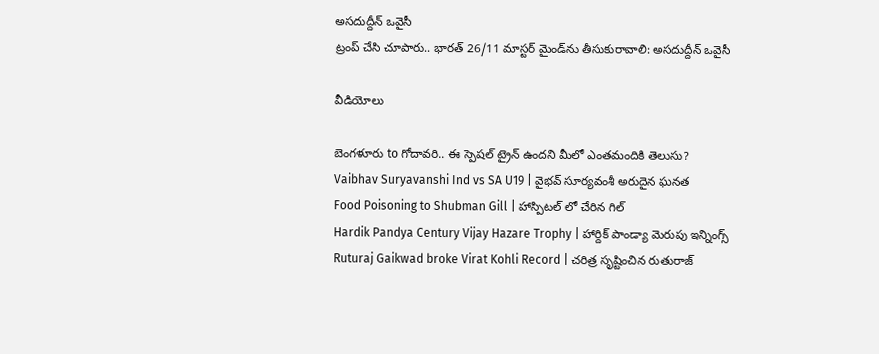అసదుద్దీన్ ఒవైసీ
ట్రంప్ చేసి చూపారు.. భారత్ 26/11 మాస్టర్ మైండ్‌ను తీసుకురావాలి: అసదుద్దీన్ ఒవైసీ

వీడియోలు

బెంగళూరు to గోదావరి.. ఈ స్పెషల్ ట్రైన్ ఉందని మీలో ఎంతమందికి తెలుసు?
Vaibhav Suryavanshi Ind vs SA U19 | వైభవ్ సూర్యవంశీ అరుదైన ఘనత
Food Poisoning to Shubman Gill | హాస్పిటల్ లో చేరిన గిల్
Hardik Pandya Century Vijay Hazare Trophy | హార్దిక్ పాండ్యా మెరుపు ఇన్నింగ్స్
Ruturaj Gaikwad broke Virat Kohli Record | చరిత్ర సృష్టించిన రుతురాజ్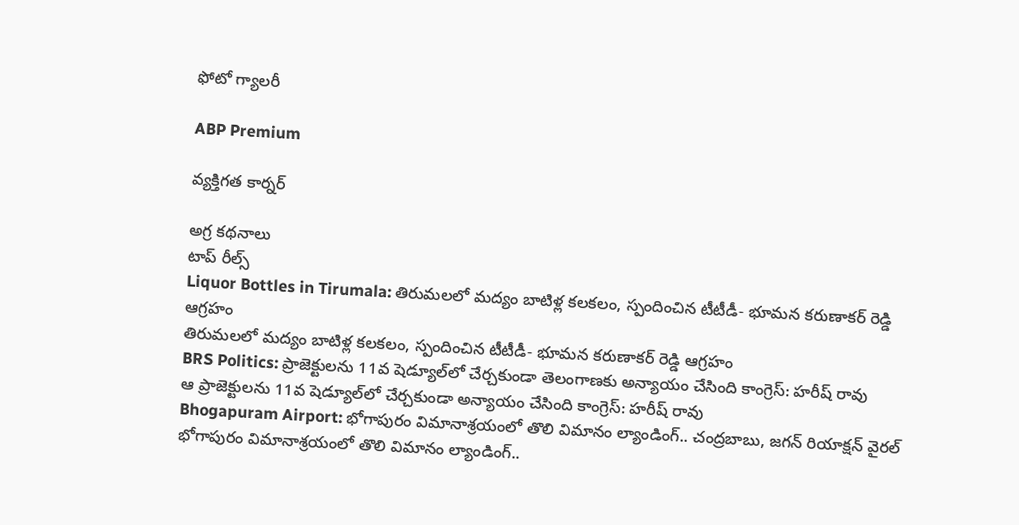ఫోటో గ్యాలరీ

ABP Premium

వ్యక్తిగత కార్నర్

అగ్ర కథనాలు
టాప్ రీల్స్
Liquor Bottles in Tirumala: తిరుమలలో మద్యం బాటిళ్ల కలకలం, స్పందించిన టీటీడీ- భూమన కరుణాకర్ రెడ్డి ఆగ్రహం
తిరుమలలో మద్యం బాటిళ్ల కలకలం, స్పందించిన టీటీడీ- భూమన కరుణాకర్ రెడ్డి ఆగ్రహం
BRS Politics: ప్రాజెక్టులను 11వ షెడ్యూల్‌లో చేర్చకుండా తెలంగాణకు అన్యాయం చేసింది కాంగ్రెస్: హరీష్ రావు
ఆ ప్రాజెక్టులను 11వ షెడ్యూల్‌లో చేర్చకుండా అన్యాయం చేసింది కాంగ్రెస్: హరీష్ రావు
Bhogapuram Airport: భోగాపురం విమానాశ్రయంలో తొలి విమానం ల్యాండింగ్.. చంద్రబాబు, జగన్ రియాక్షన్ వైరల్
భోగాపురం విమానాశ్రయంలో తొలి విమానం ల్యాండింగ్..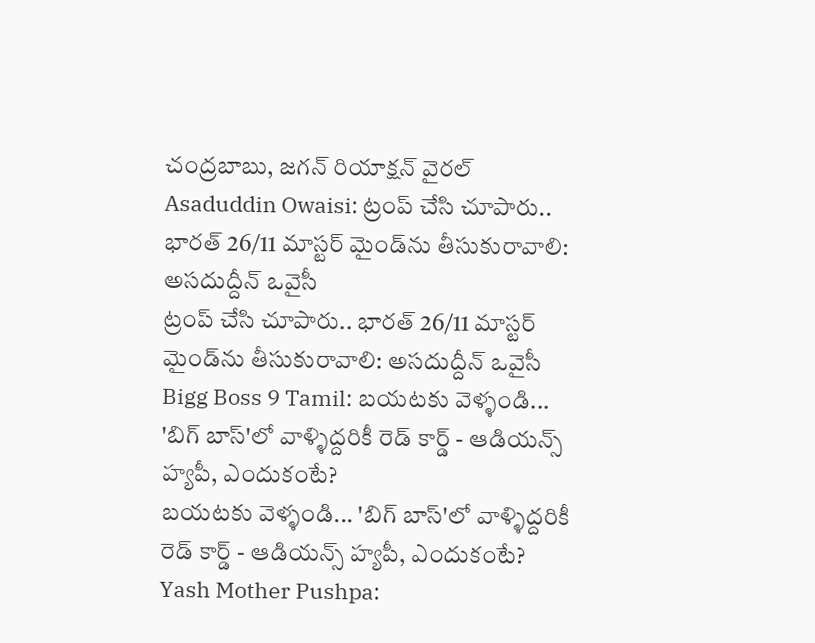చంద్రబాబు, జగన్ రియాక్షన్ వైరల్
Asaduddin Owaisi: ట్రంప్ చేసి చూపారు.. భారత్ 26/11 మాస్టర్ మైండ్‌ను తీసుకురావాలి: అసదుద్దీన్ ఒవైసీ
ట్రంప్ చేసి చూపారు.. భారత్ 26/11 మాస్టర్ మైండ్‌ను తీసుకురావాలి: అసదుద్దీన్ ఒవైసీ
Bigg Boss 9 Tamil: బయటకు వెళ్ళండి... 'బిగ్ బాస్'లో వాళ్ళిద్దరికీ రెడ్ కార్డ్ - ఆడియన్స్‌ హ్యపీ, ఎందుకంటే?
బయటకు వెళ్ళండి... 'బిగ్ బాస్'లో వాళ్ళిద్దరికీ రెడ్ కార్డ్ - ఆడియన్స్‌ హ్యపీ, ఎందుకంటే?
Yash Mother Pushpa: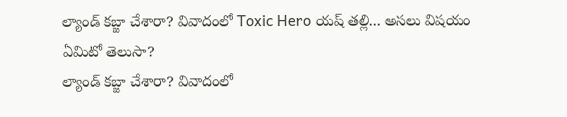ల్యాండ్ కబ్జా చేశారా? వివాదంలో Toxic Hero యష్ తల్లి... అసలు విషయం ఏమిటో తెలుసా?
ల్యాండ్ కబ్జా చేశారా? వివాదంలో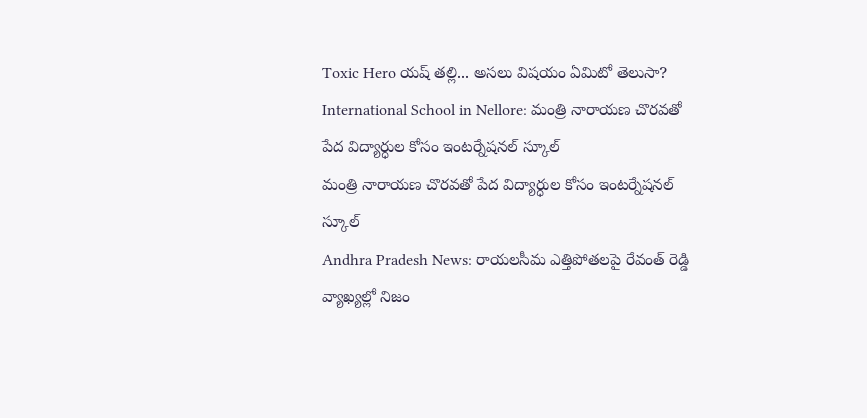Toxic Hero యష్ తల్లి... అసలు విషయం ఏమిటో తెలుసా?
International School in Nellore: మంత్రి నారాయణ చొరవతో పేద విద్యార్ధుల కోసం ఇంటర్నేషనల్ స్కూల్
మంత్రి నారాయణ చొరవతో పేద విద్యార్ధుల కోసం ఇంటర్నేషనల్ స్కూల్
Andhra Pradesh News: రాయలసీమ ఎత్తిపోతలపై రేవంత్ రెడ్డి వ్యాఖ్యల్లో నిజం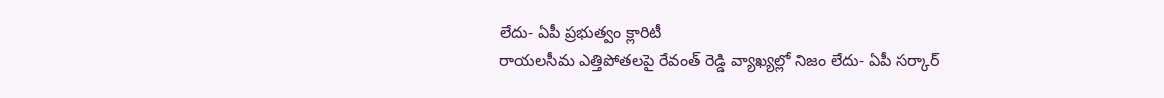లేదు- ఏపీ ప్రభుత్వం క్లారిటీ
రాయలసీమ ఎత్తిపోతలపై రేవంత్ రెడ్డి వ్యాఖ్యల్లో నిజం లేదు- ఏపీ సర్కార్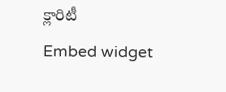క్లారిటీ
Embed widget